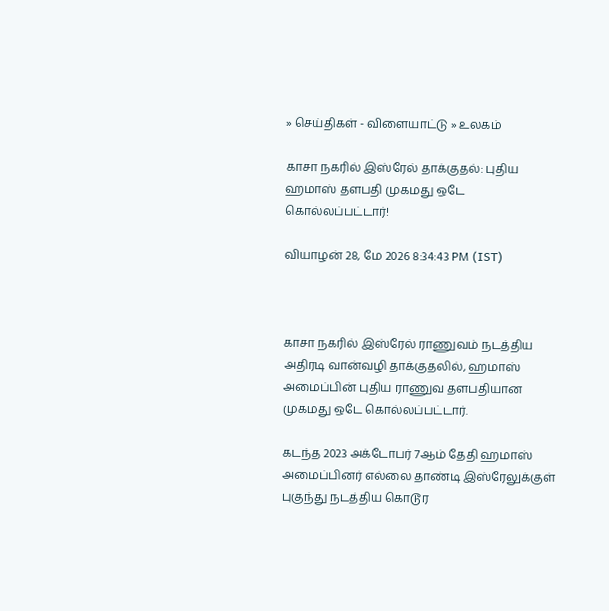» செய்திகள் - விளையாட்டு » உலகம்

காசா நகரில் இஸ்ரேல் தாக்குதல்: புதிய ஹமாஸ் தளபதி முகமது ஒடே கொல்லப்பட்டார்!

வியாழன் 28, மே 2026 8:34:43 PM (IST)



காசா நகரில் இஸ்ரேல் ராணுவம் நடத்திய அதிரடி வான்வழி தாக்குதலில், ஹமாஸ் அமைப்பின் புதிய ராணுவ தளபதியான முகமது ஒடே கொல்லப்பட்டார்.

கடந்த 2023 அக்டோபர் 7ஆம் தேதி ஹமாஸ் அமைப்பினர் எல்லை தாண்டி இஸ்ரேலுக்குள் புகுந்து நடத்திய கொடூர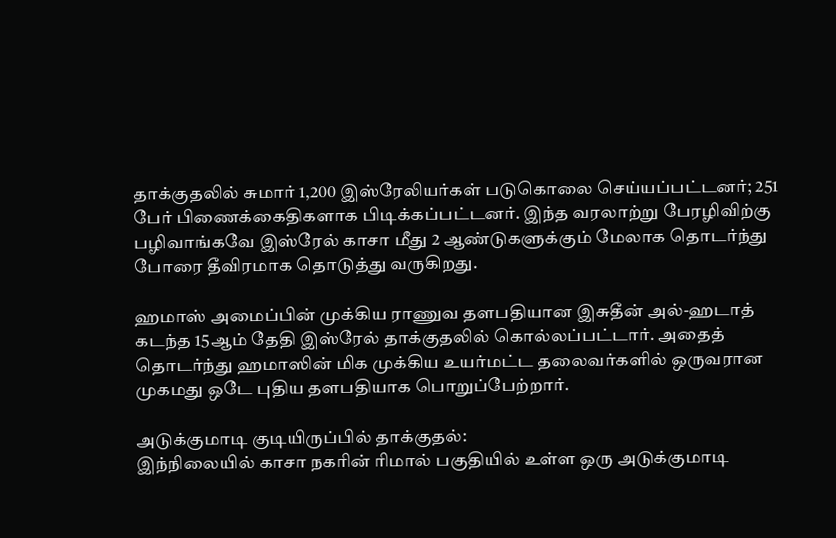தாக்குதலில் சுமார் 1,200 இஸ்ரேலியர்கள் படுகொலை செய்யப்பட்டனர்; 251 பேர் பிணைக்கைதிகளாக பிடிக்கப்பட்டனர். இந்த வரலாற்று பேரழிவிற்கு பழிவாங்கவே இஸ்ரேல் காசா மீது 2 ஆண்டுகளுக்கும் மேலாக தொடர்ந்து போரை தீவிரமாக தொடுத்து வருகிறது.

ஹமாஸ் அமைப்பின் முக்கிய ராணுவ தளபதியான இசுதீன் அல்-ஹடாத் கடந்த 15ஆம் தேதி இஸ்ரேல் தாக்குதலில் கொல்லப்பட்டார். அதைத் தொடர்ந்து ஹமாஸின் மிக முக்கிய உயர்மட்ட தலைவர்களில் ஒருவரான முகமது ஒடே புதிய தளபதியாக பொறுப்பேற்றார்.

அடுக்குமாடி குடியிருப்பில் தாக்குதல்:
இந்நிலையில் காசா நகரின் ரிமால் பகுதியில் உள்ள ஒரு அடுக்குமாடி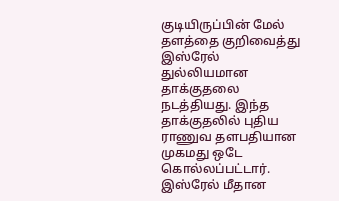குடியிருப்பின் மேல் தளத்தை குறிவைத்து இஸ்ரேல் துல்லியமான தாக்குதலை நடத்தியது. இந்த தாக்குதலில் புதிய ராணுவ தளபதியான முகமது ஒடே கொல்லப்பட்டார். இஸ்ரேல் மீதான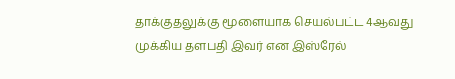தாக்குதலுக்கு மூளையாக செயல்பட்ட 4ஆவது முக்கிய தளபதி இவர் என இஸ்ரேல்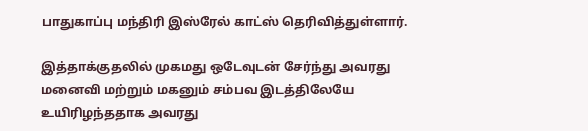பாதுகாப்பு மந்திரி இஸ்ரேல் காட்ஸ் தெரிவித்துள்ளார்.

இத்தாக்குதலில் முகமது ஒடேவுடன் சேர்ந்து அவரது மனைவி மற்றும் மகனும் சம்பவ இடத்திலேயே உயிரிழந்ததாக அவரது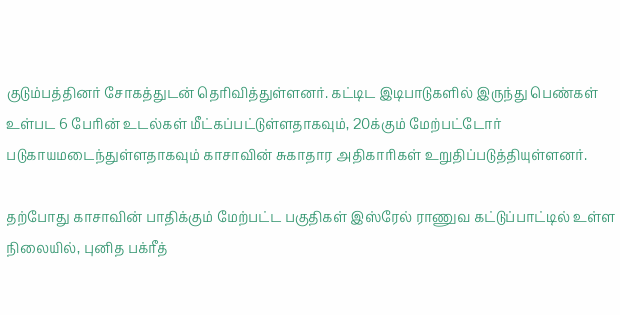குடும்பத்தினர் சோகத்துடன் தெரிவித்துள்ளனர். கட்டிட இடிபாடுகளில் இருந்து பெண்கள் உள்பட 6 பேரின் உடல்கள் மீட்கப்பட்டுள்ளதாகவும், 20க்கும் மேற்பட்டோர் படுகாயமடைந்துள்ளதாகவும் காசாவின் சுகாதார அதிகாரிகள் உறுதிப்படுத்தியுள்ளனர்.

தற்போது காசாவின் பாதிக்கும் மேற்பட்ட பகுதிகள் இஸ்ரேல் ராணுவ கட்டுப்பாட்டில் உள்ள நிலையில், புனித பக்ரீத்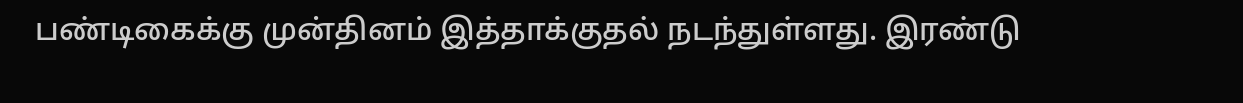பண்டிகைக்கு முன்தினம் இத்தாக்குதல் நடந்துள்ளது. இரண்டு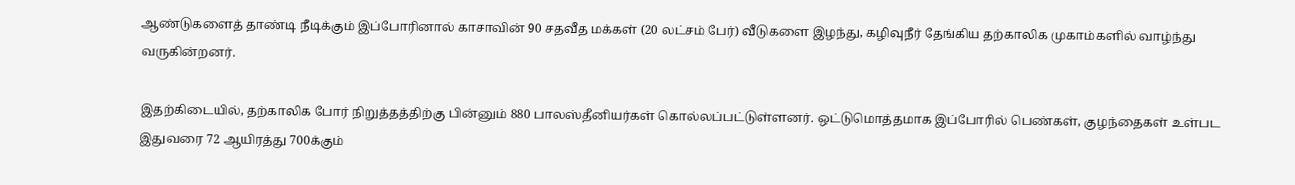ஆண்டுகளைத் தாண்டி நீடிக்கும் இப்போரினால் காசாவின் 90 சதவீத மக்கள் (20 லட்சம் பேர்) வீடுகளை இழந்து, கழிவுநீர் தேங்கிய தற்காலிக முகாம்களில் வாழ்ந்து வருகின்றனர்.

இதற்கிடையில், தற்காலிக போர் நிறுத்தத்திற்கு பின்னும் 880 பாலஸ்தீனியர்கள் கொல்லப்பட்டுள்ளனர். ஒட்டுமொத்தமாக இப்போரில் பெண்கள், குழந்தைகள் உள்பட இதுவரை 72 ஆயிரத்து 700க்கும்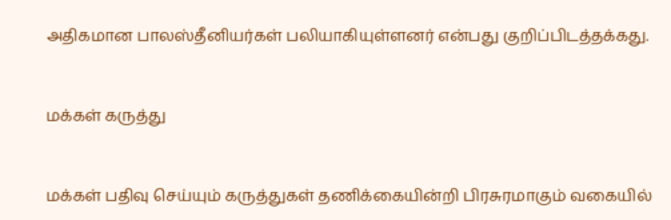அதிகமான பாலஸ்தீனியர்கள் பலியாகியுள்ளனர் என்பது குறிப்பிடத்தக்கது.


மக்கள் கருத்து


மக்கள் பதிவு செய்யும் கருத்துகள் தணிக்கையின்றி பிரசுரமாகும் வகையில்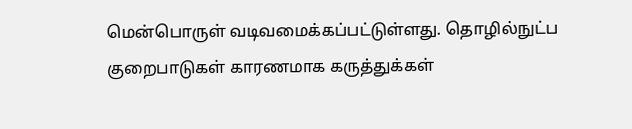மென்பொருள் வடிவமைக்கப்பட்டுள்ளது. தொழில்நுட்ப குறைபாடுகள் காரணமாக கருத்துக்கள்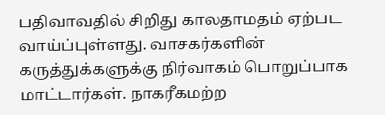பதிவாவதில் சிறிது காலதாமதம் ஏற்பட வாய்ப்புள்ளது. வாசகர்களின் கருத்துக்களுக்கு நிர்வாகம் பொறுப்பாக மாட்டார்கள். நாகரீகமற்ற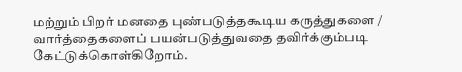மற்றும் பிறர் மனதை புண்படுத்தகூடிய கருத்துகளை / வார்த்தைகளைப் பயன்படுத்துவதை தவிர்க்கும்படி கேட்டுக்கொள்கிறோம்.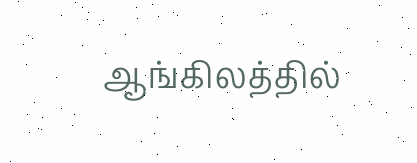ஆங்கிலத்தில்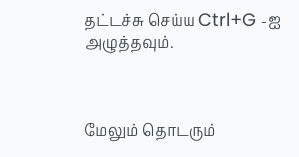தட்டச்சு செய்ய Ctrl+G -ஐ அழுத்தவும்.



மேலும் தொடரும்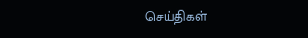செய்திகள்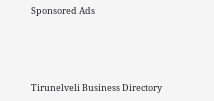Sponsored Ads




Tirunelveli Business Directory